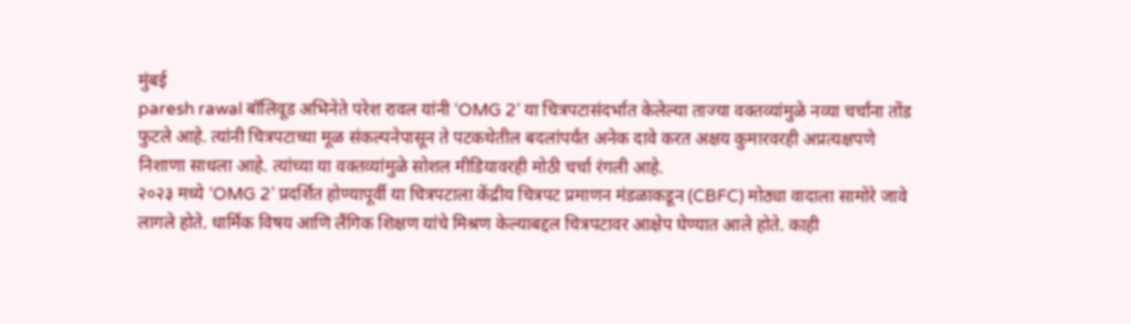मुंबई
paresh rawal बॉलिवूड अभिनेते परेश रावल यांनी ‘OMG 2’ या चित्रपटासंदर्भात केलेल्या ताज्या वक्तव्यांमुळे नव्या चर्चांना तोंड फुटले आहे. त्यांनी चित्रपटाच्या मूळ संकल्पनेपासून ते पटकथेतील बदलांपर्यंत अनेक दावे करत अक्षय कुमारवरही अप्रत्यक्षपणे निशाणा साधला आहे. त्यांच्या या वक्तव्यांमुळे सोशल मीडियावरही मोठी चर्चा रंगली आहे.
२०२३ मध्ये ‘OMG 2’ प्रदर्शित होण्यापूर्वी या चित्रपटाला केंद्रीय चित्रपट प्रमाणन मंडळाकडून (CBFC) मोठ्या वादाला सामोरे जावे लागले होते. धार्मिक विषय आणि लैंगिक शिक्षण यांचे मिश्रण केल्याबद्दल चित्रपटावर आक्षेप घेण्यात आले होते. काही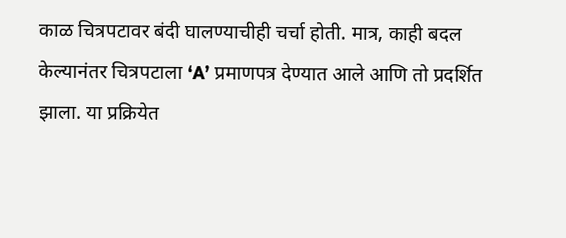काळ चित्रपटावर बंदी घालण्याचीही चर्चा होती. मात्र, काही बदल केल्यानंतर चित्रपटाला ‘A’ प्रमाणपत्र देण्यात आले आणि तो प्रदर्शित झाला. या प्रक्रियेत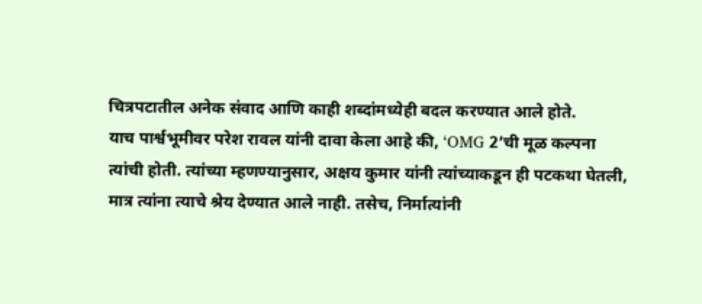चित्रपटातील अनेक संवाद आणि काही शब्दांमध्येही बदल करण्यात आले होते.
याच पार्श्वभूमीवर परेश रावल यांनी दावा केला आहे की, ‘OMG 2’ची मूळ कल्पना त्यांची होती. त्यांच्या म्हणण्यानुसार, अक्षय कुमार यांनी त्यांच्याकडून ही पटकथा घेतली, मात्र त्यांना त्याचे श्रेय देण्यात आले नाही. तसेच, निर्मात्यांनी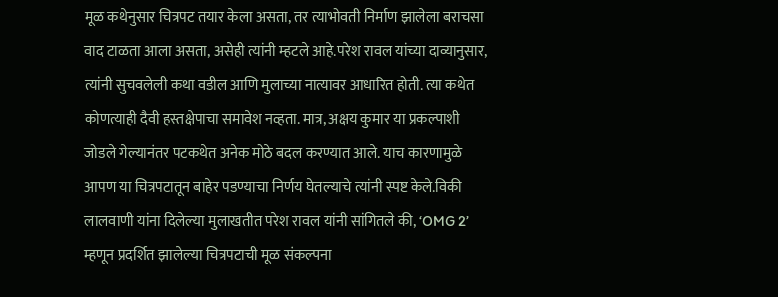मूळ कथेनुसार चित्रपट तयार केला असता, तर त्याभोवती निर्माण झालेला बराचसा वाद टाळता आला असता, असेही त्यांनी म्हटले आहे.परेश रावल यांच्या दाव्यानुसार, त्यांनी सुचवलेली कथा वडील आणि मुलाच्या नात्यावर आधारित होती. त्या कथेत कोणत्याही दैवी हस्तक्षेपाचा समावेश नव्हता. मात्र, अक्षय कुमार या प्रकल्पाशी जोडले गेल्यानंतर पटकथेत अनेक मोठे बदल करण्यात आले. याच कारणामुळे आपण या चित्रपटातून बाहेर पडण्याचा निर्णय घेतल्याचे त्यांनी स्पष्ट केले.विकी लालवाणी यांना दिलेल्या मुलाखतीत परेश रावल यांनी सांगितले की, ‘OMG 2’ म्हणून प्रदर्शित झालेल्या चित्रपटाची मूळ संकल्पना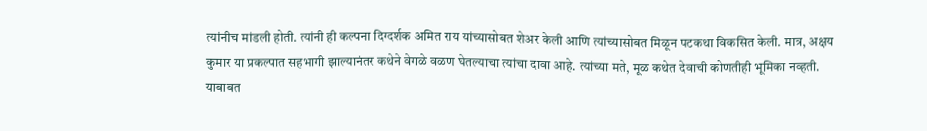त्यांनीच मांडली होती. त्यांनी ही कल्पना दिग्दर्शक अमित राय यांच्यासोबत शेअर केली आणि त्यांच्यासोबत मिळून पटकथा विकसित केली. मात्र, अक्षय कुमार या प्रकल्पात सहभागी झाल्यानंतर कथेने वेगळे वळण घेतल्याचा त्यांचा दावा आहे. त्यांच्या मते, मूळ कथेत देवाची कोणतीही भूमिका नव्हती.
याबाबत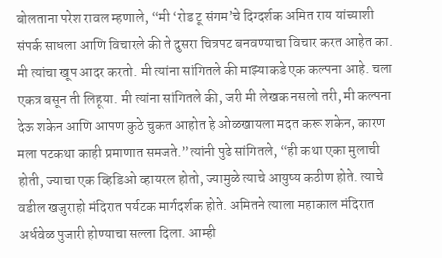बोलताना परेश रावल म्हणाले, “मी ‘रोड टू संगम’चे दिग्दर्शक अमित राय यांच्याशी संपर्क साधला आणि विचारले की ते दुसरा चित्रपट बनवण्याचा विचार करत आहेत का. मी त्यांचा खूप आदर करतो. मी त्यांना सांगितले की माझ्याकडे एक कल्पना आहे. चला एकत्र बसून ती लिहूया. मी त्यांना सांगितले की, जरी मी लेखक नसलो तरी, मी कल्पना देऊ शकेन आणि आपण कुठे चुकत आहोत हे ओळखायला मदत करू शकेन, कारण मला पटकथा काही प्रमाणात समजते.”त्यांनी पुढे सांगितले, “ही कथा एका मुलाची होती, ज्याचा एक व्हिडिओ व्हायरल होतो, ज्यामुळे त्याचे आयुष्य कठीण होते. त्याचे वडील खजुराहो मंदिरात पर्यटक मार्गदर्शक होते. अमितने त्याला महाकाल मंदिरात अर्धवेळ पुजारी होण्याचा सल्ला दिला. आम्ही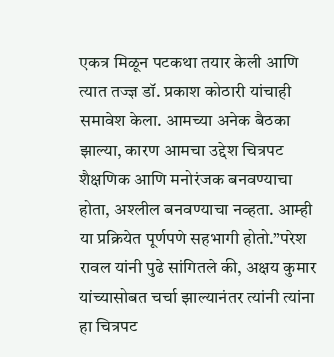एकत्र मिळून पटकथा तयार केली आणि त्यात तज्ज्ञ डॉ. प्रकाश कोठारी यांचाही समावेश केला. आमच्या अनेक बैठका झाल्या, कारण आमचा उद्देश चित्रपट शैक्षणिक आणि मनोरंजक बनवण्याचा होता, अश्लील बनवण्याचा नव्हता. आम्ही या प्रक्रियेत पूर्णपणे सहभागी होतो.”परेश रावल यांनी पुढे सांगितले की, अक्षय कुमार यांच्यासोबत चर्चा झाल्यानंतर त्यांनी त्यांना हा चित्रपट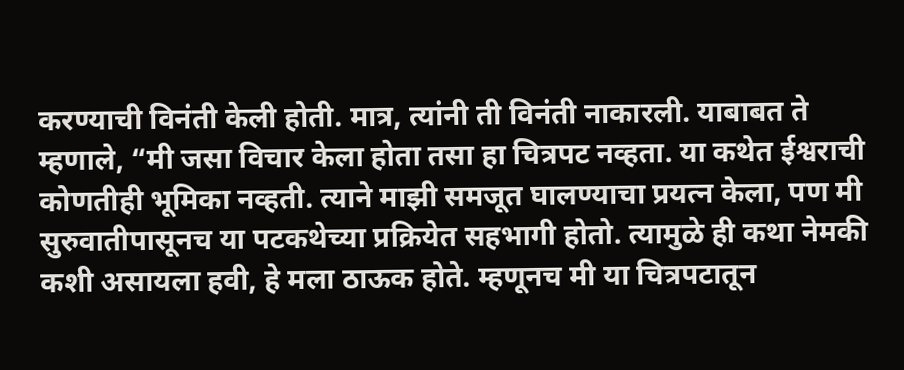करण्याची विनंती केली होती. मात्र, त्यांनी ती विनंती नाकारली. याबाबत ते म्हणाले, “मी जसा विचार केला होता तसा हा चित्रपट नव्हता. या कथेत ईश्वराची कोणतीही भूमिका नव्हती. त्याने माझी समजूत घालण्याचा प्रयत्न केला, पण मी सुरुवातीपासूनच या पटकथेच्या प्रक्रियेत सहभागी होतो. त्यामुळे ही कथा नेमकी कशी असायला हवी, हे मला ठाऊक होते. म्हणूनच मी या चित्रपटातून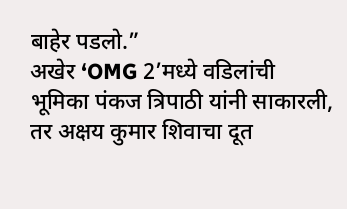बाहेर पडलो.”
अखेर ‘OMG 2’मध्ये वडिलांची भूमिका पंकज त्रिपाठी यांनी साकारली, तर अक्षय कुमार शिवाचा दूत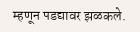म्हणून पडद्यावर झळकले.